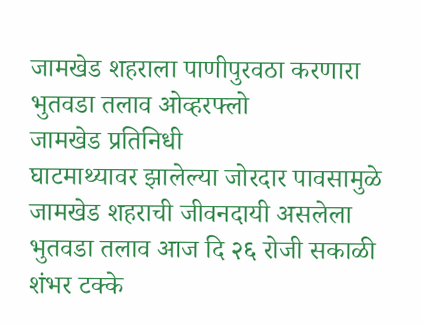जामखेड शहराला पाणीपुरवठा करणारा भुतवडा तलाव ओव्हरफ्लो
जामखेड प्रतिनिधी
घाटमाथ्यावर झालेल्या जोरदार पावसामुळे जामखेड शहराची जीवनदायी असलेला भुतवडा तलाव आज दि २६ रोजी सकाळी शंभर टक्के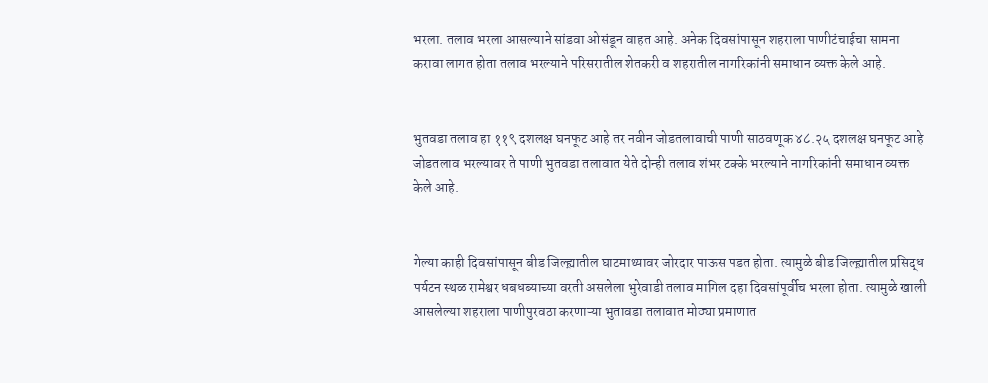भरला. तलाव भरला आसल्याने सांडवा ओसंडून वाहत आहे. अनेक दिवसांपासून शहराला पाणीटंचाईचा सामना करावा लागत होता तलाव भरल्याने परिसरातील शेतकरी व शहरातील नागरिकांनी समाधान व्यक्त केले आहे.


भुतवडा तलाव हा ११९ दशलक्ष घनफूट आहे तर नवीन जोडतलावाची पाणी साठवणूक ४८.२५ दशलक्ष घनफूट आहे जोडतलाव भरल्यावर ते पाणी भुतवडा तलावात येते दोन्ही तलाव शंभर टक्के भरल्याने नागरिकांनी समाधान व्यक्त केले आहे.


गेल्या काही दिवसांपासून बीड जिल्ह्य़ातील घाटमाथ्यावर जोरदार पाऊस पडत होता. त्यामुळे बीड जिल्ह्य़ातील प्रसिद्ध पर्यटन स्थळ रामेश्वर धबधब्याच्या वरती असलेला भुरेवाडी तलाव मागिल दहा दिवसांपूर्वीच भरला होता. त्यामुळे खाली आसलेल्या शहराला पाणीपुरवठा करणाऱ्या भुतावडा तलावात मोठ्या प्रमाणात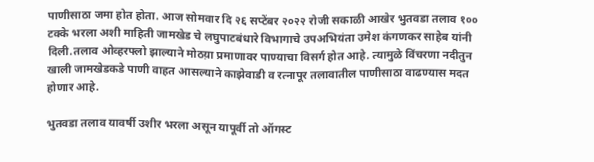पाणीसाठा जमा होत होता. आज सोमवार दि २६ सप्टेंबर २०२२ रोजी सकाळी आखेर भुतवडा तलाव १०० टक्के भरला अशी माहिती जामखेड चे लघुपाटबंधारे विभागाचे उपअभियंता उमेश कंगणकर साहेब यांनी दिली.तलाव ओव्हरफ्लो झाल्याने मोठय़ा प्रमाणावर पाण्याचा विसर्ग होत आहे. त्यामुळे विंचरणा नदीतुन खाली जामखेडकडे पाणी वाहत आसल्याने काझेवाडी व रत्नापूर तलावातील पाणीसाठा वाढण्यास मदत होणार आहे.

भुतवडा तलाव यावर्षी उशीर भरला असून यापूर्वी तो ऑगस्ट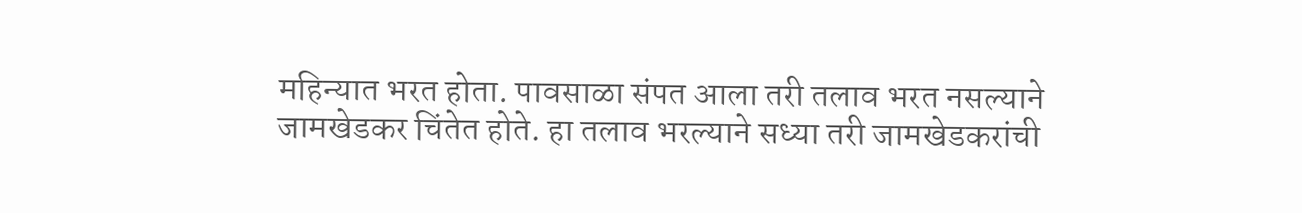महिन्यात भरत होता. पावसाळा संपत आला तरी तलाव भरत नसल्याने जामखेडकर चिंतेत होते. हा तलाव भरल्याने सध्या तरी जामखेडकरांची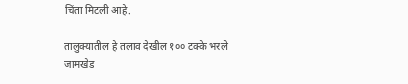चिंता मिटली आहे.

तालुक्यातील हे तलाव देखील १०० टक्के भरले
जामखेड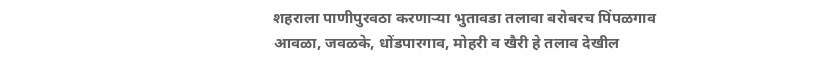शहराला पाणीपुरवठा करणाऱ्या भुतावडा तलावा बरोबरच पिंपळगाव आवळा, जवळके, धोंडपारगाव, मोहरी व खैरी हे तलाव देखील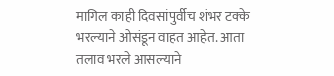मागिल काही दिवसांपुर्वीच शंभर टक्के भरल्याने ओसंडून वाहत आहेत. आता तलाव भरले आसल्याने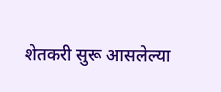शेतकरी सुरू आसलेल्या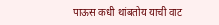पाऊस कधी थांबतोय याची वाट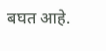बघत आहे.